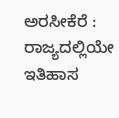ಅರಸೀಕೆರೆ : ರಾಜ್ಯದಲ್ಲಿಯೇ ಇತಿಹಾಸ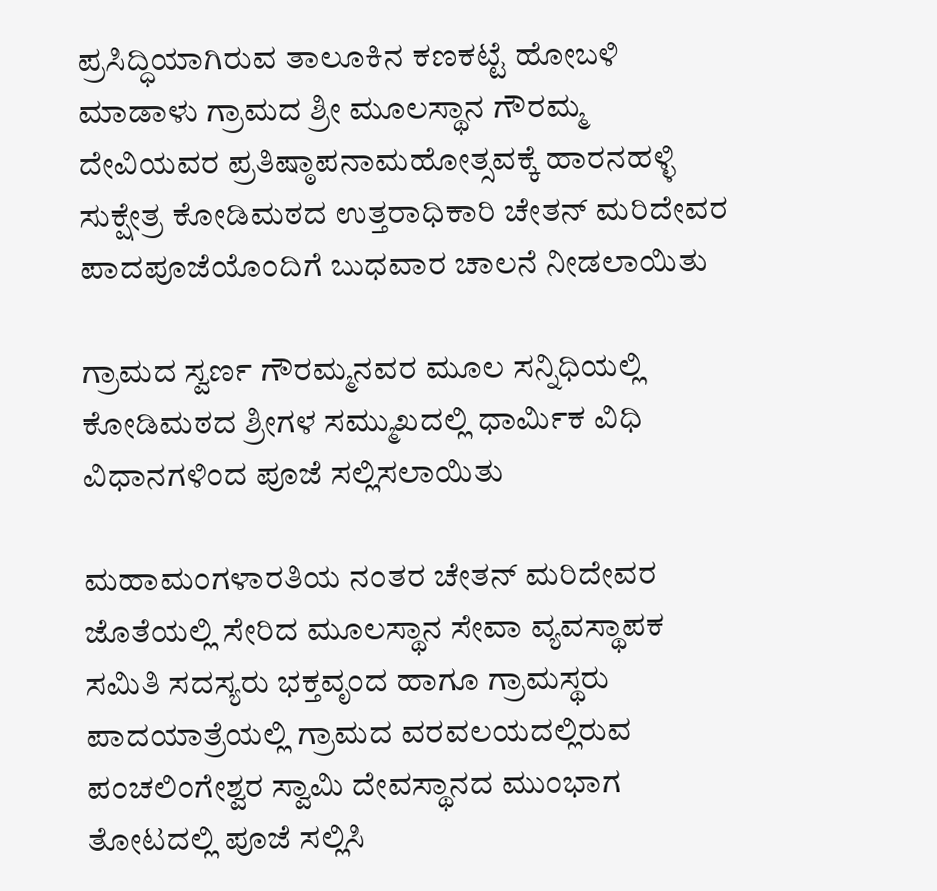ಪ್ರಸಿದ್ಧಿಯಾಗಿರುವ ತಾಲೂಕಿನ ಕಣಕಟ್ಟೆ ಹೋಬಳಿ ಮಾಡಾಳು ಗ್ರಾಮದ ಶ್ರೀ ಮೂಲಸ್ಥಾನ ಗೌರಮ್ಮ ದೇವಿಯವರ ಪ್ರತಿಷ್ಠಾಪನಾಮಹೋತ್ಸವಕ್ಕೆ ಹಾರನಹಳ್ಳಿ ಸುಕ್ಷೇತ್ರ ಕೋಡಿಮಠದ ಉತ್ತರಾಧಿಕಾರಿ ಚೇತನ್ ಮರಿದೇವರ ಪಾದಪೂಜೆಯೊಂದಿಗೆ ಬುಧವಾರ ಚಾಲನೆ ನೀಡಲಾಯಿತು

ಗ್ರಾಮದ ಸ್ವರ್ಣ ಗೌರಮ್ಮನವರ ಮೂಲ ಸನ್ನಿಧಿಯಲ್ಲಿ ಕೋಡಿಮಠದ ಶ್ರೀಗಳ ಸಮ್ಮುಖದಲ್ಲಿ ಧಾರ್ಮಿಕ ವಿಧಿ ವಿಧಾನಗಳಿಂದ ಪೂಜೆ ಸಲ್ಲಿಸಲಾಯಿತು

ಮಹಾಮಂಗಳಾರತಿಯ ನಂತರ ಚೇತನ್ ಮರಿದೇವರ ಜೊತೆಯಲ್ಲಿ ಸೇರಿದ ಮೂಲಸ್ಥಾನ ಸೇವಾ ವ್ಯವಸ್ಥಾಪಕ ಸಮಿತಿ ಸದಸ್ಯರು ಭಕ್ತವೃಂದ ಹಾಗೂ ಗ್ರಾಮಸ್ಥರು ಪಾದಯಾತ್ರೆಯಲ್ಲಿ ಗ್ರಾಮದ ವರವಲಯದಲ್ಲಿರುವ ಪಂಚಲಿಂಗೇಶ್ವರ ಸ್ವಾಮಿ ದೇವಸ್ಥಾನದ ಮುಂಭಾಗ ತೋಟದಲ್ಲಿ ಪೂಜೆ ಸಲ್ಲಿಸಿ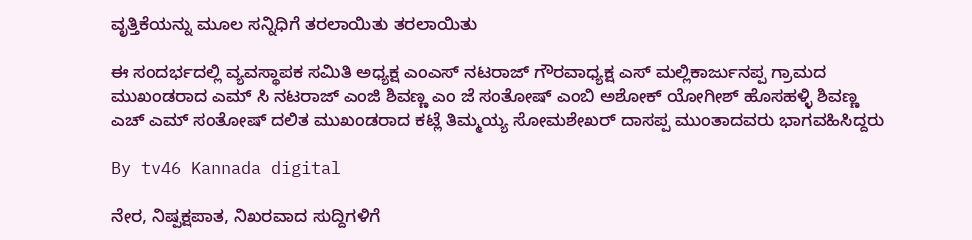ವೃತ್ತಿಕೆಯನ್ನು ಮೂಲ ಸನ್ನಿಧಿಗೆ ತರಲಾಯಿತು ತರಲಾಯಿತು

ಈ ಸಂದರ್ಭದಲ್ಲಿ ವ್ಯವಸ್ಥಾಪಕ ಸಮಿತಿ ಅಧ್ಯಕ್ಷ ಎಂಎಸ್ ನಟರಾಜ್ ಗೌರವಾಧ್ಯಕ್ಷ ಎಸ್ ಮಲ್ಲಿಕಾರ್ಜುನಪ್ಪ ಗ್ರಾಮದ ಮುಖಂಡರಾದ ಎಮ್ ಸಿ ನಟರಾಜ್ ಎಂಜಿ ಶಿವಣ್ಣ ಎಂ ಜೆ ಸಂತೋಷ್ ಎಂಬಿ ಅಶೋಕ್ ಯೋಗೀಶ್ ಹೊಸಹಳ್ಳಿ ಶಿವಣ್ಣ ಎಚ್ ಎಮ್ ಸಂತೋಷ್ ದಲಿತ ಮುಖಂಡರಾದ ಕಟ್ಲೆ ತಿಮ್ಮಯ್ಯ ಸೋಮಶೇಖರ್ ದಾಸಪ್ಪ ಮುಂತಾದವರು ಭಾಗವಹಿಸಿದ್ದರು

By tv46 Kannada digital

ನೇರ, ನಿಷ್ಪಕ್ಷಪಾತ, ನಿಖರವಾದ ಸುದ್ದಿಗಳಿಗೆ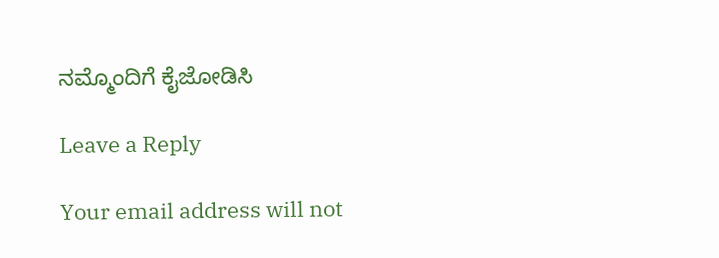ನಮ್ಮೊಂದಿಗೆ ಕೈಜೋಡಿಸಿ

Leave a Reply

Your email address will not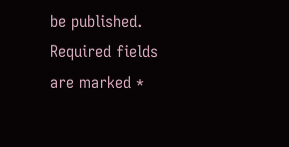be published. Required fields are marked *